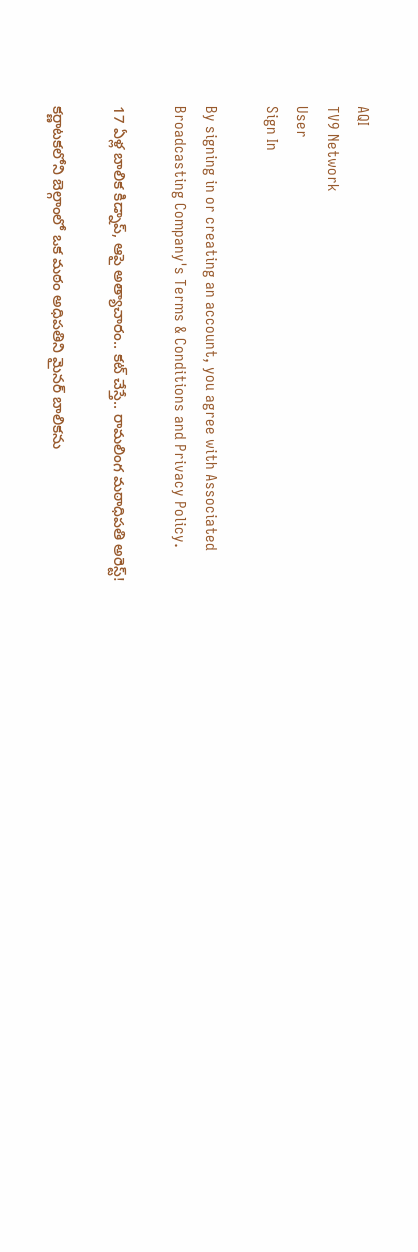AQI
TV9 Network
User
Sign In

By signing in or creating an account, you agree with Associated Broadcasting Company's Terms & Conditions and Privacy Policy.

17 ఏళ్ల బాలిక కిడ్నాప్, ఆపై అత్యాచారం.. కట్ చేస్తే.. రామలింగ మఠాధిపతి అరెస్ట్!

కర్ణాటకలోని బెల్గాంలో ఒక మఠం అధిపతిని మైనర్ బాలికను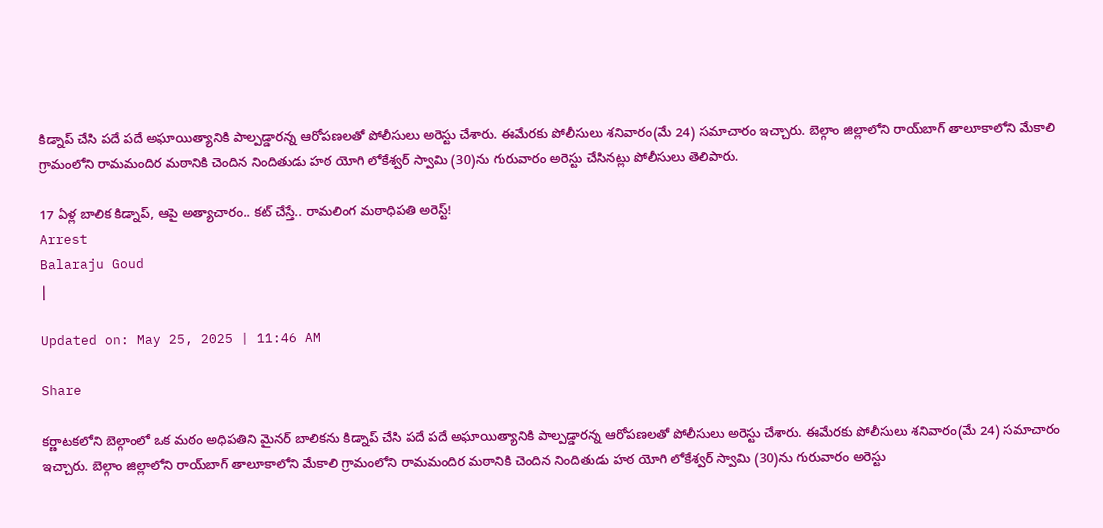కిడ్నాప్ చేసి పదే పదే అఘాయిత్యానికి పాల్పడ్డారన్న ఆరోపణలతో పోలీసులు అరెస్టు చేశారు. ఈమేరకు పోలీసులు శనివారం(మే 24) సమాచారం ఇచ్చారు. బెల్గాం జిల్లాలోని రాయ్‌బాగ్ తాలూకాలోని మేకాలి గ్రామంలోని రామమందిర మఠానికి చెందిన నిందితుడు హఠ యోగి లోకేశ్వర్ స్వామి (30)ను గురువారం అరెస్టు చేసినట్లు పోలీసులు తెలిపారు.

17 ఏళ్ల బాలిక కిడ్నాప్, ఆపై అత్యాచారం.. కట్ చేస్తే.. రామలింగ మఠాధిపతి అరెస్ట్!
Arrest
Balaraju Goud
|

Updated on: May 25, 2025 | 11:46 AM

Share

కర్ణాటకలోని బెల్గాంలో ఒక మఠం అధిపతిని మైనర్ బాలికను కిడ్నాప్ చేసి పదే పదే అఘాయిత్యానికి పాల్పడ్డారన్న ఆరోపణలతో పోలీసులు అరెస్టు చేశారు. ఈమేరకు పోలీసులు శనివారం(మే 24) సమాచారం ఇచ్చారు. బెల్గాం జిల్లాలోని రాయ్‌బాగ్ తాలూకాలోని మేకాలి గ్రామంలోని రామమందిర మఠానికి చెందిన నిందితుడు హఠ యోగి లోకేశ్వర్ స్వామి (30)ను గురువారం అరెస్టు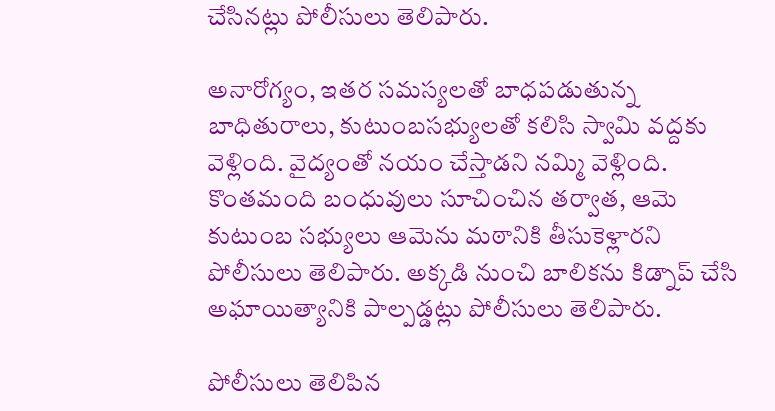చేసినట్లు పోలీసులు తెలిపారు.

అనారోగ్యం, ఇతర సమస్యలతో బాధపడుతున్న బాధితురాలు, కుటుంబసభ్యులతో కలిసి స్వామి వద్దకు వెళ్లింది. వైద్యంతో నయం చేస్తాడని నమ్మి వెళ్లింది. కొంతమంది బంధువులు సూచించిన తర్వాత, ఆమె కుటుంబ సభ్యులు ఆమెను మఠానికి తీసుకెళ్లారని పోలీసులు తెలిపారు. అక్కడి నుంచి బాలికను కిడ్నాప్ చేసి అఘాయిత్యానికి పాల్పడ్డట్లు పోలీసులు తెలిపారు.

పోలీసులు తెలిపిన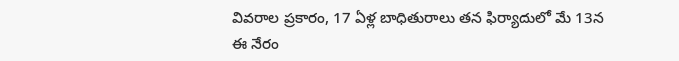వివరాల ప్రకారం, 17 ఏళ్ల బాధితురాలు తన ఫిర్యాదులో మే 13న ఈ నేరం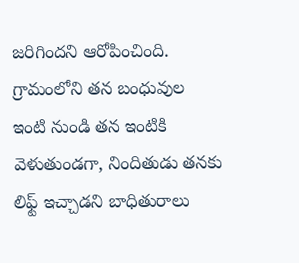జరిగిందని ఆరోపించింది. గ్రామంలోని తన బంధువుల ఇంటి నుండి తన ఇంటికి వెళుతుండగా, నిందితుడు తనకు లిఫ్ట్ ఇచ్చాడని బాధితురాలు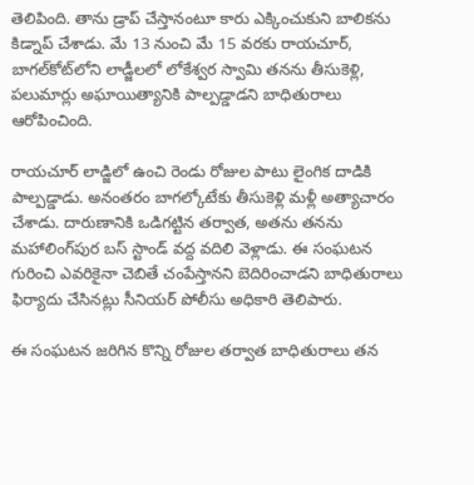తెలిపింది. తాను డ్రాప్ చేస్తానంటూ కారు ఎక్కించుకుని బాలికను కిడ్నాప్ చేశాడు. మే 13 నుంచి మే 15 వరకు రాయచూర్, బాగల్‌కోట్‌లోని లాడ్జీలలో లోకేశ్వర స్వామి తనను తీసుకెళ్లి, పలుమార్లు అఘాయిత్యానికి పాల్పడ్డాడని బాధితురాలు ఆరోపించింది.

రాయచూర్ లాడ్జిలో ఉంచి రెండు రోజుల పాటు లైంగిక దాడికి పాల్పడ్డాడు. అనంతరం బాగల్కోటేకు తీసుకెళ్లి మళ్లీ అత్యాచారం చేశాడు. దారుణానికి ఒడిగట్టిన తర్వాత, అతను తనను మహాలింగ్‌పుర బస్ స్టాండ్ వద్ద వదిలి వెళ్లాడు. ఈ సంఘటన గురించి ఎవరికైనా చెబితే చంపేస్తానని బెదిరించాడని బాధితురాలు ఫిర్యాదు చేసినట్లు సీనియర్ పోలీసు అధికారి తెలిపారు.

ఈ సంఘటన జరిగిన కొన్ని రోజుల తర్వాత బాధితురాలు తన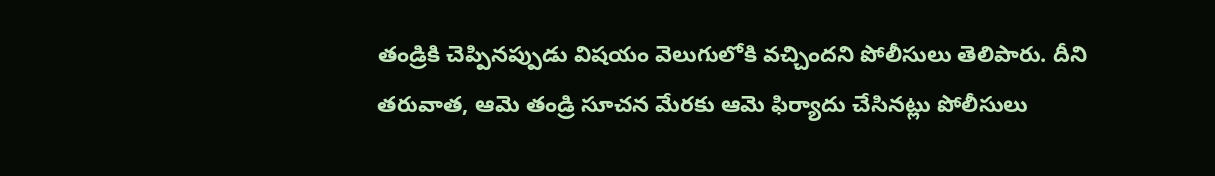తండ్రికి చెప్పినప్పుడు విషయం వెలుగులోకి వచ్చిందని పోలీసులు తెలిపారు. దీని తరువాత, ఆమె తండ్రి సూచన మేరకు ఆమె ఫిర్యాదు చేసినట్లు పోలీసులు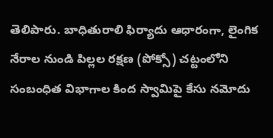తెలిపారు. బాధితురాలి ఫిర్యాదు ఆధారంగా, లైంగిక నేరాల నుండి పిల్లల రక్షణ (పోక్సో) చట్టంలోని సంబంధిత విభాగాల కింద స్వామిపై కేసు నమోదు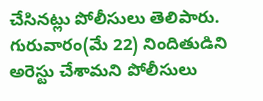చేసినట్లు పోలీసులు తెలిపారు. గురువారం(మే 22) నిందితుడిని అరెస్టు చేశామని పోలీసులు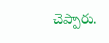చెప్పారు.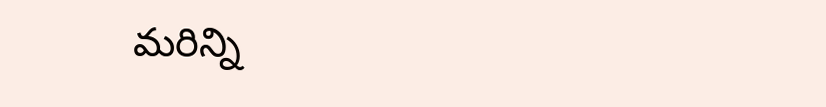మరిన్ని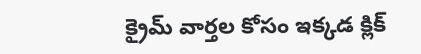క్రైమ్ వార్తల కోసం ఇక్కడ క్లిక్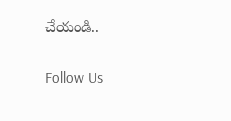చేయండి..

Follow Us